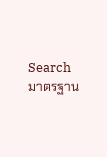Search มาตรฐาน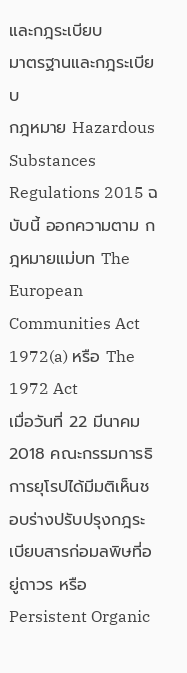และกฎระเบียบ
มาตรฐานและกฎระเบียบ
กฎหมาย Hazardous Substances Regulations 2015 ฉบับนี้ ออกความตาม กฎหมายแม่บท The European Communities Act 1972(a) หรือ The 1972 Act
เมื่อวันที่ 22 มีนาคม 2018 คณะกรรมการธิการยุโรปได้มีมติเห็นชอบร่างปรับปรุงกฎระเบียบสารก่อมลพิษที่อยู่ถาวร หรือ Persistent Organic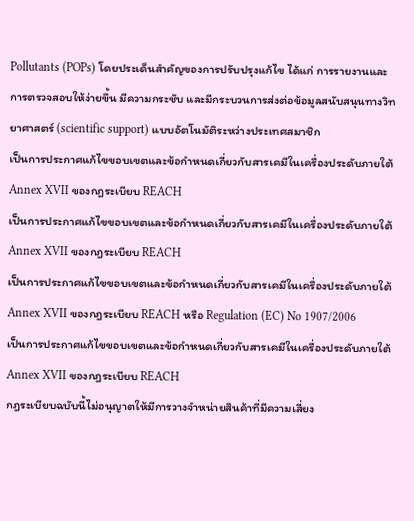Pollutants (POPs) โดยประเด็นสำคัญของการปรับปรุงแก้ไข ได้แก่ การรายงานและการตรวจสอบให้ง่ายขึ้น มีความกระชับ และมีกระบวนการส่งต่อข้อมูลสนับสนุนทางวิทยาศาสตร์ (scientific support) แบบอัตโนมัติระหว่างประเทศสมาชิก
เป็นการประกาศแก้ไขขอบเขตและข้อกำหนดเกี่ยวกับสารเคมีในเครื่องประดับภายใต้ Annex XVII ของกฎระเบียบ REACH
เป็นการประกาศแก้ไขขอบเขตและข้อกำหนดเกี่ยวกับสารเคมีในเครื่องประดับภายใต้ Annex XVII ของกฎระเบียบ REACH
เป็นการประกาศแก้ไขขอบเขตและข้อกำหนดเกี่ยวกับสารเคมีในเครื่องประดับภายใต้ Annex XVII ของกฎระเบียบ REACH หรือ Regulation (EC) No 1907/2006
เป็นการประกาศแก้ไขขอบเขตและข้อกำหนดเกี่ยวกับสารเคมีในเครื่องประดับภายใต้ Annex XVII ของกฎระเบียบ REACH
กฎระเบียบฉบับนี้ไม่อนุญาตให้มีการวางจำหน่ายสินค้าที่มีความเสี่ยง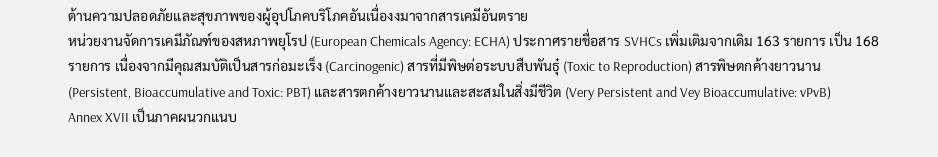ด้านความปลอดภัยและสุขภาพของผู้อุปโภคบริโภคอันเนื่องงมาจากสารเคมีอันตราย
หน่วยงานจัดการเคมีภัณฑ์ของสหภาพยุโรป (European Chemicals Agency: ECHA) ประกาศรายชื่อสาร SVHCs เพิ่มเติมจากเดิม 163 รายการ เป็น 168 รายการ เนื่องจากมีคุณสมบัติเป็นสารก่อมะเร็ง (Carcinogenic) สารที่มีพิษต่อระบบสืบพันธุ๋ (Toxic to Reproduction) สารพิษตกค้างยาวนาน (Persistent, Bioaccumulative and Toxic: PBT) และสารตกค้างยาวนานและสะสมในสิ่งมีชีวิต (Very Persistent and Vey Bioaccumulative: vPvB)
Annex XVII เป็นภาคผนวกแนบ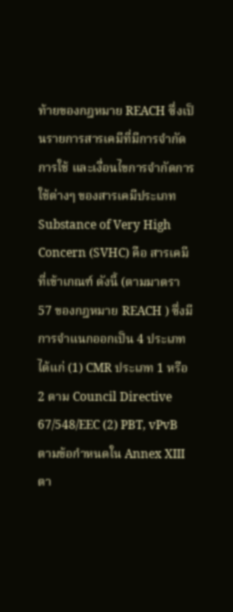ท้ายของกฎหมาย REACH ซึ่งเป็นรายการสารเคมีที่มีการจำกัดการใช้ และเงื่อนไขการจำกัดการใช้ต่างๆ ของสารเคมีประเภท Substance of Very High Concern (SVHC) คือ สารเคมีที่เข้าเกณฑ์ ดังนี้ (ตามมาตรา 57 ของกฎหมาย REACH ) ซึ่งมีการจำแนกออกเป็น 4 ประเภท ได้แก่ (1) CMR ประเภท 1 หรือ 2 ตาม Council Directive 67/548/EEC (2) PBT, vPvB ตามข้อกำหนดใน Annex XIII ตา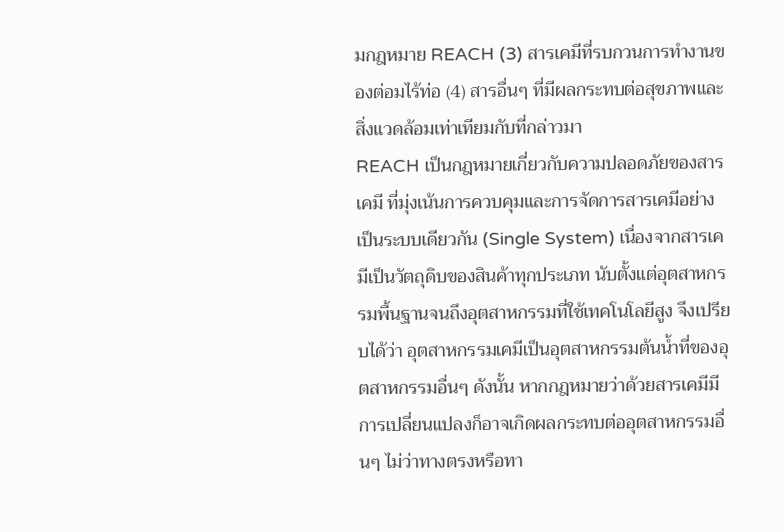มกฎหมาย REACH (3) สารเคมีที่รบกวนการทำงานของต่อมไร้ท่อ (4) สารอื่นๆ ที่มีผลกระทบต่อสุขภาพและสิ่งแวดล้อมเท่าเทียมกับที่กล่าวมา
REACH เป็นกฎหมายเกี่ยวกับความปลอดภัยของสารเคมี ที่มุ่งเน้นการควบคุมและการจัดการสารเคมีอย่างเป็นระบบเดียวกัน (Single System) เนื่องจากสารเคมีเป็นวัตถุดิบของสินค้าทุกประเภท นับตั้งแต่อุตสาหกรรมพื้นฐานจนถึงอุตสาหกรรมที่ใช้เทคโนโลยีสูง จึงเปรียบได้ว่า อุตสาหกรรมเคมีเป็นอุตสาหกรรมต้นน้ำที่ของอุตสาหกรรมอื่นๆ ดังนั้น หากกฎหมายว่าด้วยสารเคมีมีการเปลี่ยนแปลงก็อาจเกิดผลกระทบต่ออุตสาหกรรมอื่นๆ ไม่ว่าทางตรงหรือทา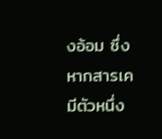งอ้อม ซึ่งหากสารเคมีตัวหนึ่ง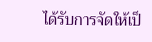ได้รับการจัดให้เป็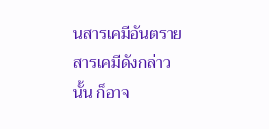นสารเคมีอันตราย สารเคมีดังกล่าวนั้น ก็อาจ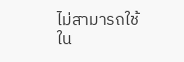ไม่สามารถใช้ใน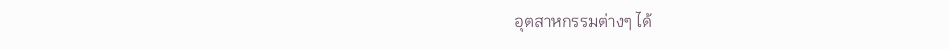อุตสาหกรรมต่างๆ ได้